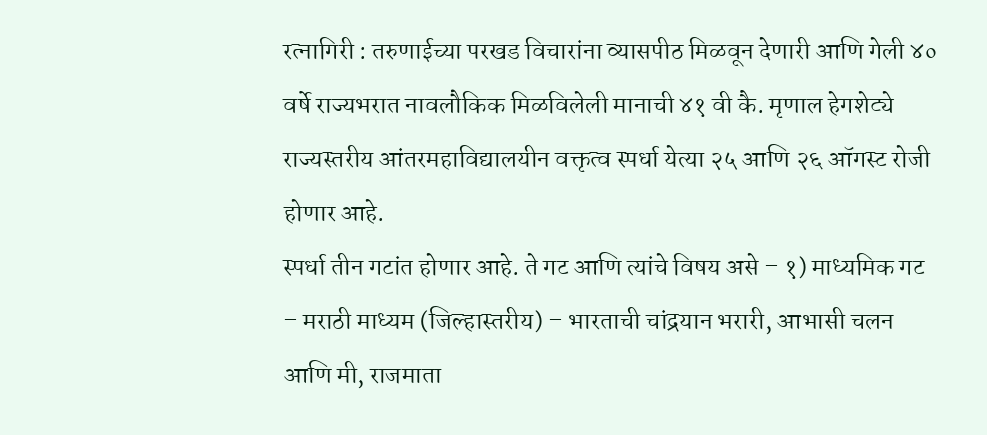रत्नागिरी : तरुणाईच्या परखड विचारांना व्यासपीठ मिळवून देणारी आणि गेली ४० वर्षे राज्यभरात नावलौकिक मिळविलेली मानाची ४१ वी कै. मृणाल हेगशेट्ये राज्यस्तरीय आंतरमहाविद्यालयीन वक्तृत्व स्पर्धा येत्या २५ आणि २६ ऑगस्ट रोजी होणार आहे.
स्पर्धा तीन गटांत होणार आहे. ते गट आणि त्यांचे विषय असे – १) माध्यमिक गट – मराठी माध्यम (जिल्हास्तरीय) – भारताची चांद्रयान भरारी, आभासी चलन आणि मी, राजमाता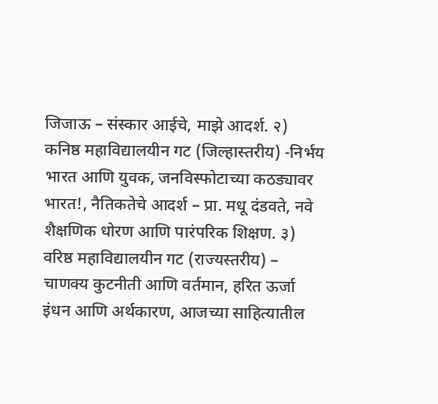जिजाऊ – संस्कार आईचे, माझे आदर्श. २) कनिष्ठ महाविद्यालयीन गट (जिल्हास्तरीय) -निर्भय भारत आणि युवक, जनविस्फोटाच्या कठड्यावर भारत!, नैतिकतेचे आदर्श – प्रा. मधू दंडवते, नवे शैक्षणिक धोरण आणि पारंपरिक शिक्षण. ३) वरिष्ठ महाविद्यालयीन गट (राज्यस्तरीय) – चाणक्य कुटनीती आणि वर्तमान, हरित ऊर्जा इंधन आणि अर्थकारण, आजच्या साहित्यातील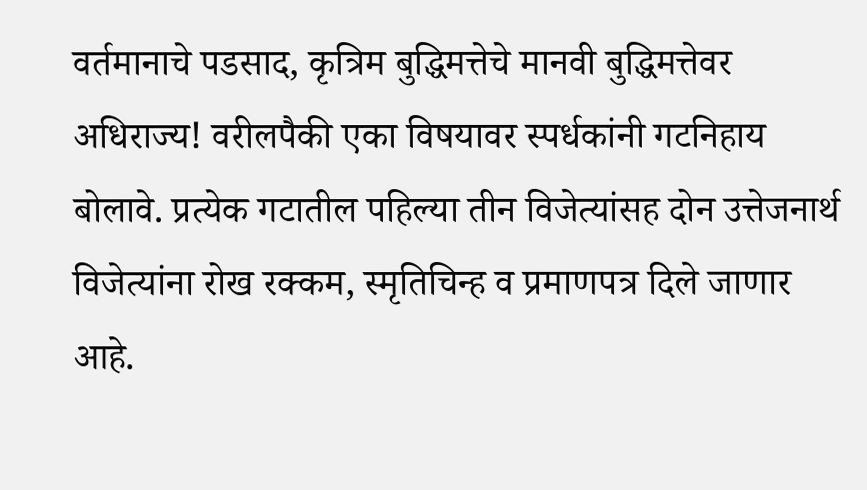वर्तमानाचे पडसाद, कृत्रिम बुद्धिमत्तेचे मानवी बुद्धिमत्तेवर अधिराज्य! वरीलपैकी एका विषयावर स्पर्धकांनी गटनिहाय बोलावे. प्रत्येक गटातील पहिल्या तीन विजेत्यांसह दोन उत्तेजनार्थ विजेत्यांना रोख रक्कम, स्मृतिचिन्ह व प्रमाणपत्र दिले जाणार आहे.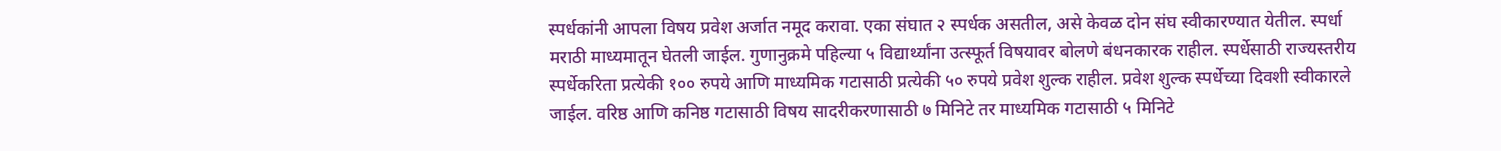स्पर्धकांनी आपला विषय प्रवेश अर्जात नमूद करावा. एका संघात २ स्पर्धक असतील, असे केवळ दोन संघ स्वीकारण्यात येतील. स्पर्धा मराठी माध्यमातून घेतली जाईल. गुणानुक्रमे पहिल्या ५ विद्यार्थ्यांना उत्स्फूर्त विषयावर बोलणे बंधनकारक राहील. स्पर्धेसाठी राज्यस्तरीय स्पर्धेकरिता प्रत्येकी १०० रुपये आणि माध्यमिक गटासाठी प्रत्येकी ५० रुपये प्रवेश शुल्क राहील. प्रवेश शुल्क स्पर्धेच्या दिवशी स्वीकारले जाईल. वरिष्ठ आणि कनिष्ठ गटासाठी विषय सादरीकरणासाठी ७ मिनिटे तर माध्यमिक गटासाठी ५ मिनिटे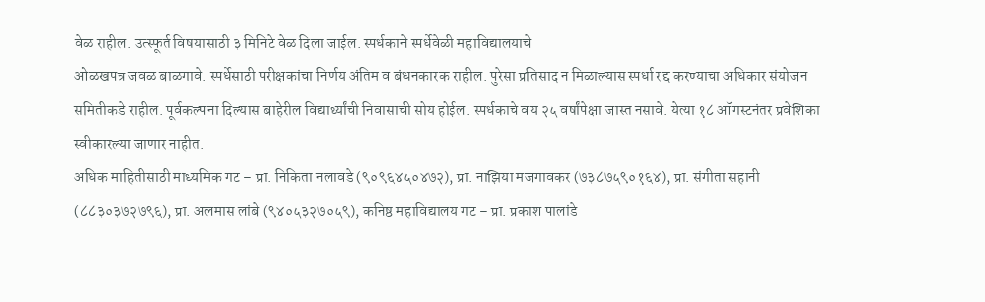वेळ राहील. उत्स्फूर्त विषयासाठी ३ मिनिटे वेळ दिला जाईल. स्पर्धकाने स्पर्धेवेळी महाविद्यालयाचे
ओळखपत्र जवळ बाळगावे. स्पर्धेसाठी परीक्षकांचा निर्णय अंतिम व बंधनकारक राहील. पुरेसा प्रतिसाद न मिळाल्यास स्पर्धा रद्द करण्याचा अधिकार संयोजन समितीकडे राहील. पूर्वकल्पना दिल्यास बाहेरील विद्यार्थ्यांची निवासाची सोय होईल. स्पर्धकाचे वय २५ वर्षांपेक्षा जास्त नसावे. येत्या १८ ऑगस्टनंतर प्रवेशिका स्वीकारल्या जाणार नाहीत.
अधिक माहितीसाठी माध्यमिक गट – प्रा. निकिता नलावडे (९०९६४५०४७२), प्रा. नाझिया मजगावकर (७३८७५९०१६४), प्रा. संगीता सहानी (८८३०३७२७९६), प्रा. अलमास लांबे (९४०५३२७०५९), कनिष्ठ महाविद्यालय गट – प्रा. प्रकाश पालांडे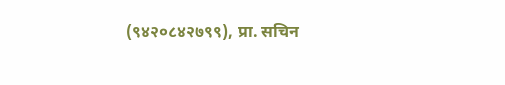(९४२०८४२७९९), प्रा. सचिन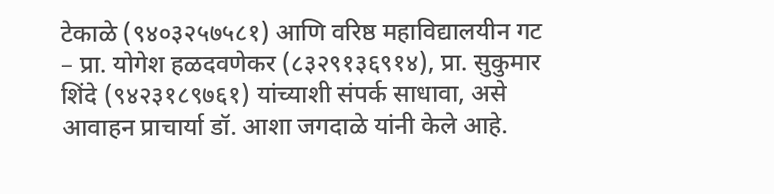टेकाळे (९४०३२५७५८१) आणि वरिष्ठ महाविद्यालयीन गट – प्रा. योगेश हळदवणेकर (८३२९१३६९१४), प्रा. सुकुमार शिंदे (९४२३१८९७६१) यांच्याशी संपर्क साधावा, असे आवाहन प्राचार्या डॉ. आशा जगदाळे यांनी केले आहे.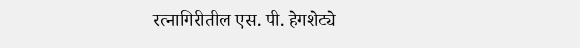रत्नागिरीतील एस. पी. हेगशेट्ये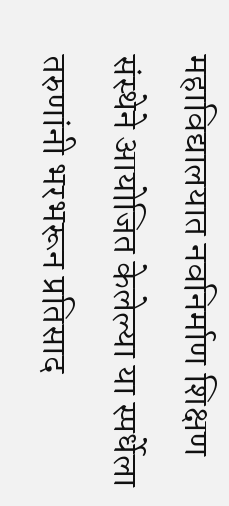महाविद्यालयात नवनिर्माण शिक्षण संस्थेने आयोजित केलेल्या या स्पर्धेला तरुणांनी भरभरून प्रतिसाद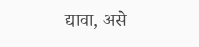द्यावा, असे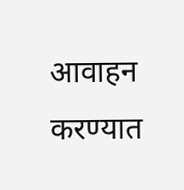आवाहन करण्यात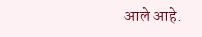आले आहे.